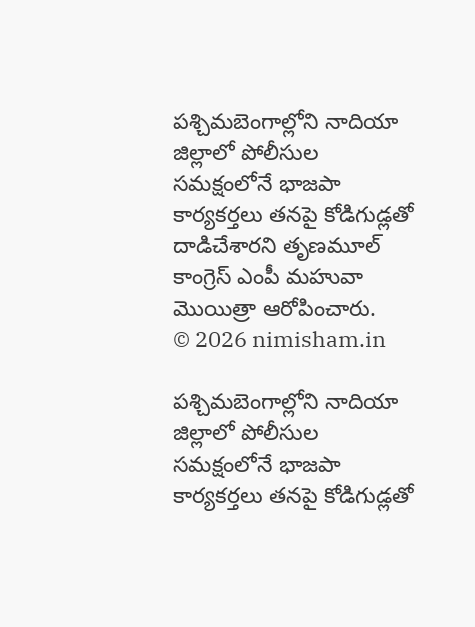పశ్చిమబెంగాల్లోని నాదియా జిల్లాలో పోలీసుల సమక్షంలోనే భాజపా కార్యకర్తలు తనపై కోడిగుడ్లతో దాడిచేశారని తృణమూల్ కాంగ్రెస్ ఎంపీ మహువా మొయిత్రా ఆరోపించారు.
© 2026 nimisham.in

పశ్చిమబెంగాల్లోని నాదియా జిల్లాలో పోలీసుల సమక్షంలోనే భాజపా కార్యకర్తలు తనపై కోడిగుడ్లతో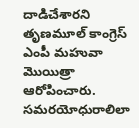దాడిచేశారని తృణమూల్ కాంగ్రెస్ ఎంపీ మహువా మొయిత్రా ఆరోపించారు.
సమరయోధురాలిలా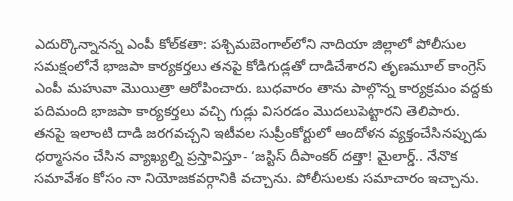ఎదుర్కొన్నానన్న ఎంపీ కోల్‌కతా: పశ్చిమబెంగాల్‌లోని నాదియా జిల్లాలో పోలీసుల సమక్షంలోనే భాజపా కార్యకర్తలు తనపై కోడిగుడ్లతో దాడిచేశారని తృణమూల్‌ కాంగ్రెస్‌ ఎంపీ మహువా మొయిత్రా ఆరోపించారు. బుధవారం తాను పాల్గొన్న కార్యక్రమం వద్దకు పదిమంది భాజపా కార్యకర్తలు వచ్చి గుడ్లు విసరడం మొదలుపెట్టారని తెలిపారు. తనపై ఇలాంటి దాడి జరగవచ్చని ఇటీవల సుప్రీంకోర్టులో ఆందోళన వ్యక్తంచేసినప్పుడు ధర్మాసనం చేసిన వ్యాఖ్యల్ని ప్రస్తావిస్తూ- ‘జస్టిస్‌ దీపాంకర్‌ దత్తా! మైలార్డ్‌.. నేనొక సమావేశం కోసం నా నియోజకవర్గానికి వచ్చాను. పోలీసులకు సమాచారం ఇచ్చాను.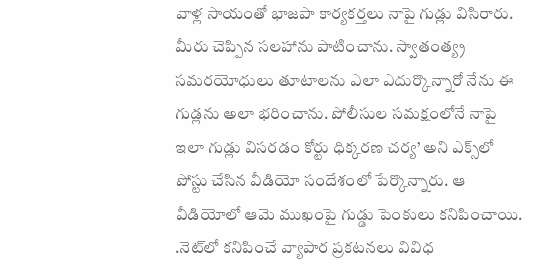వాళ్ల సాయంతో భాజపా కార్యకర్తలు నాపై గుడ్లు విసిరారు. మీరు చెప్పిన సలహాను పాటించాను. స్వాతంత్య్ర సమరయోధులు తూటాలను ఎలా ఎదుర్కొన్నారో నేను ఈ గుడ్లను అలా భరించాను. పోలీసుల సమక్షంలోనే నాపై ఇలా గుడ్లు విసరడం కోర్టు ధిక్కరణ చర్య’ అని ఎక్స్‌లో పోస్టు చేసిన వీడియో సందేశంలో పేర్కొన్నారు. ఆ వీడియోలో ఆమె ముఖంపై గుడ్డు పెంకులు కనిపించాయి. .నెట్‌లో కనిపించే వ్యాపార ప్రకటనలు వివిధ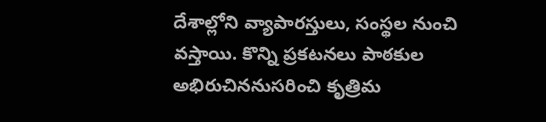దేశాల్లోని వ్యాపారస్తులు, సంస్థల నుంచి వస్తాయి. కొన్ని ప్రకటనలు పాఠకుల అభిరుచిననుసరించి కృత్రిమ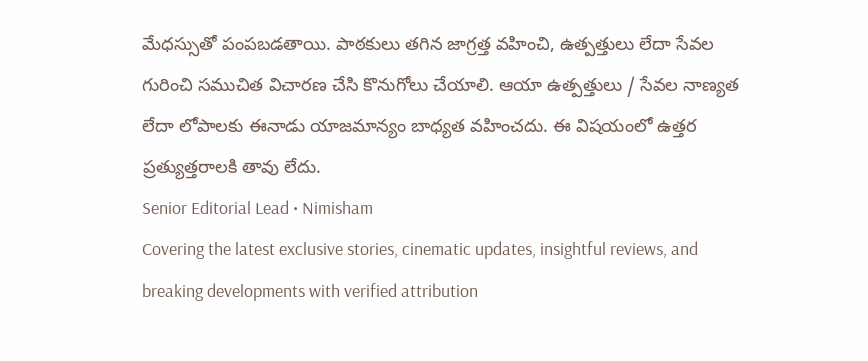మేధస్సుతో పంపబడతాయి. పాఠకులు తగిన జాగ్రత్త వహించి, ఉత్పత్తులు లేదా సేవల గురించి సముచిత విచారణ చేసి కొనుగోలు చేయాలి. ఆయా ఉత్పత్తులు / సేవల నాణ్యత లేదా లోపాలకు ఈనాడు యాజమాన్యం బాధ్యత వహించదు. ఈ విషయంలో ఉత్తర ప్రత్యుత్తరాలకి తావు లేదు.
Senior Editorial Lead • Nimisham
Covering the latest exclusive stories, cinematic updates, insightful reviews, and breaking developments with verified attribution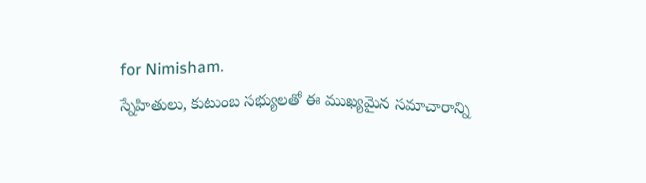for Nimisham.
స్నేహితులు, కుటుంబ సభ్యులతో ఈ ముఖ్యమైన సమాచారాన్ని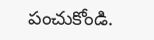పంచుకోండి.